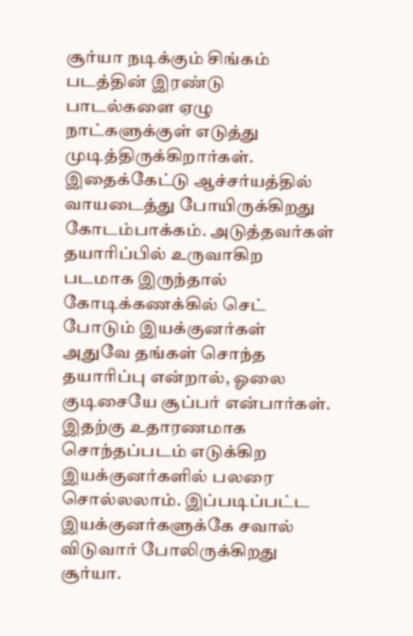சூர்யா நடிக்கும் சிங்கம் படத்தின் இரண்டு பாடல்களை ஏழு நாட்களுக்குள் எடுத்து முடித்திருக்கிறார்கள். இதைக்கேட்டு ஆச்சர்யத்தில் வாயடைத்து போயிருக்கிறது கோடம்பாக்கம். அடுத்தவர்கள் தயாரிப்பில் உருவாகிற படமாக இருந்தால் கோடிக்கணக்கில் செட் போடும் இயக்குனர்கள் அதுவே தங்கள் சொந்த தயாரிப்பு என்றால், ஓலை குடிசையே சூப்பர் என்பார்கள். இதற்கு உதாரணமாக சொந்தப்படம் எடுக்கிற இயக்குனர்களில் பலரை சொல்லலாம். இப்படிப்பட்ட இயக்குனர்களுக்கே சவால் விடுவார் போலிருக்கிறது சூர்யா.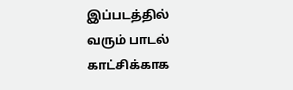இப்படத்தில் வரும் பாடல் காட்சிக்காக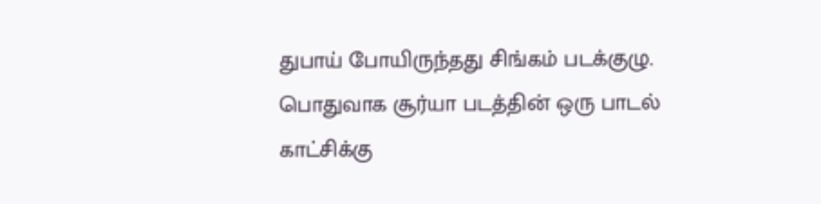துபாய் போயிருந்தது சிங்கம் படக்குழு. பொதுவாக சூர்யா படத்தின் ஒரு பாடல் காட்சிக்கு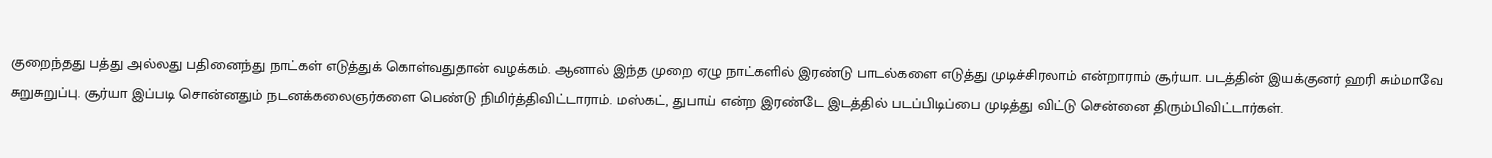குறைந்தது பத்து அல்லது பதினைந்து நாட்கள் எடுத்துக் கொள்வதுதான் வழக்கம். ஆனால் இந்த முறை ஏழு நாட்களில் இரண்டு பாடல்களை எடுத்து முடிச்சிரலாம் என்றாராம் சூர்யா. படத்தின் இயக்குனர் ஹரி சும்மாவே சுறுசுறுப்பு. சூர்யா இப்படி சொன்னதும் நடனக்கலைஞர்களை பெண்டு நிமிர்த்திவிட்டாராம். மஸ்கட், துபாய் என்ற இரண்டே இடத்தில் படப்பிடிப்பை முடித்து விட்டு சென்னை திரும்பிவிட்டார்கள்.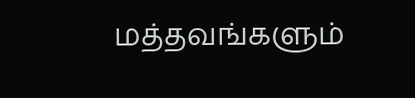மத்தவங்களும்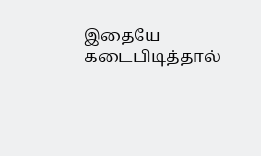இதையே கடைபிடித்தால்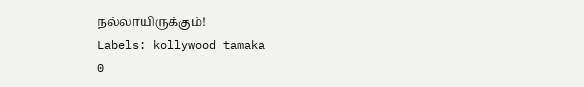நல்லாயிருக்கும்!
Labels: kollywood tamaka
0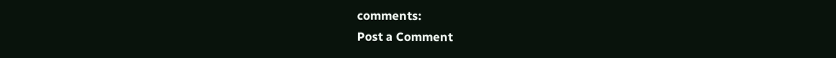comments:
Post a Comment